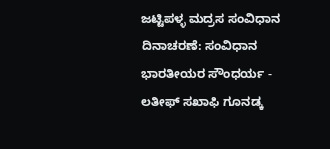ಜಟ್ಟಿಪಳ್ಳ ಮದ್ರಸ ಸಂವಿಧಾನ ದಿನಾಚರಣೆ: ಸಂವಿಧಾನ ಭಾರತೀಯರ ಸೌಂಧರ್ಯ - ಲತೀಫ್ ಸಖಾಫಿ ಗೂನಡ್ಕ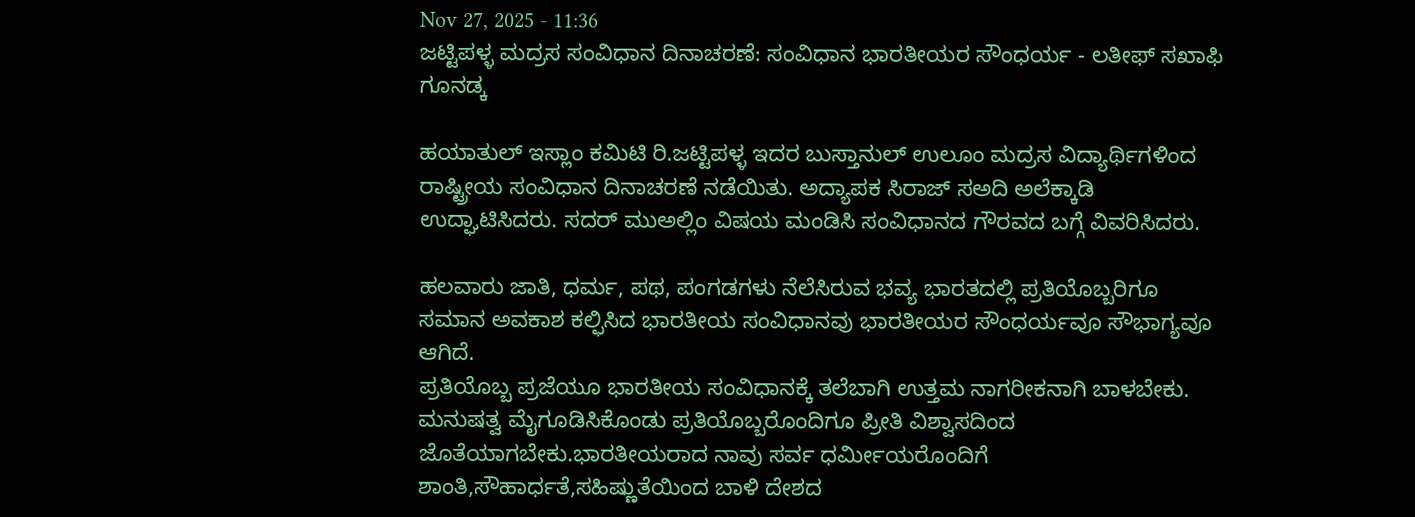Nov 27, 2025 - 11:36
ಜಟ್ಟಿಪಳ್ಳ ಮದ್ರಸ ಸಂವಿಧಾನ ದಿನಾಚರಣೆ: ಸಂವಿಧಾನ ಭಾರತೀಯರ ಸೌಂಧರ್ಯ - ಲತೀಫ್ ಸಖಾಫಿ ಗೂನಡ್ಕ

ಹಯಾತುಲ್ ಇಸ್ಲಾಂ ಕಮಿಟಿ ರಿ.ಜಟ್ಟಿಪಳ್ಳ ಇದರ ಬುಸ್ತಾನುಲ್ ಉಲೂಂ ಮದ್ರಸ ವಿದ್ಯಾರ್ಥಿಗಳಿಂದ ರಾಷ್ಟ್ರೀಯ ಸಂವಿಧಾನ ದಿನಾಚರಣೆ ನಡೆಯಿತು. ಅದ್ಯಾಪಕ ಸಿರಾಜ್ ಸಅದಿ ಅಲೆಕ್ಕಾಡಿ ಉದ್ಘಾಟಿಸಿದರು. ಸದರ್ ಮುಅಲ್ಲಿಂ ವಿಷಯ ಮಂಡಿಸಿ ಸಂವಿಧಾನದ ಗೌರವದ ಬಗ್ಗೆ ವಿವರಿಸಿದರು.

ಹಲವಾರು ಜಾತಿ, ಧರ್ಮ, ಪಥ, ಪಂಗಡಗಳು ನೆಲೆಸಿರುವ ಭವ್ಯ ಭಾರತದಲ್ಲಿ ಪ್ರತಿಯೊಬ್ಬರಿಗೂ ಸಮಾನ ಅವಕಾಶ ಕಲ್ಫಿಸಿದ ಭಾರತೀಯ ಸಂವಿಧಾನವು ಭಾರತೀಯರ ಸೌಂಧರ್ಯವೂ ಸೌಭಾಗ್ಯವೂ ಆಗಿದೆ.
ಪ್ರತಿಯೊಬ್ಬ ಪ್ರಜೆಯೂ ಭಾರತೀಯ ಸಂವಿಧಾನಕ್ಕೆ ತಲೆಬಾಗಿ ಉತ್ತಮ ನಾಗರೀಕನಾಗಿ ಬಾಳಬೇಕು. ಮನುಷತ್ವ ಮೈಗೂಡಿಸಿಕೊಂಡು ಪ್ರತಿಯೊಬ್ಬರೊಂದಿಗೂ ಪ್ರೀತಿ ವಿಶ್ವಾಸದಿಂದ ಜೊತೆಯಾಗಬೇಕು.ಭಾರತೀಯರಾದ ನಾವು ಸರ್ವ ಧರ್ಮೀಯರೊಂದಿಗೆ ಶಾಂತಿ,ಸೌಹಾರ್ಧತೆ,ಸಹಿಷ್ಣುತೆಯಿಂದ ಬಾಳಿ ದೇಶದ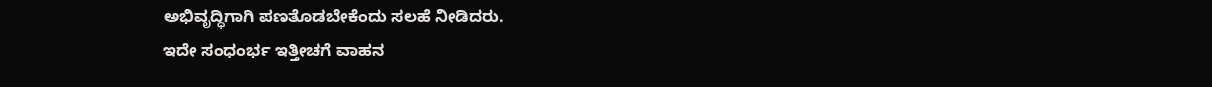ಅಭಿವೃದ್ಧಿಗಾಗಿ ಪಣತೊಡಬೇಕೆಂದು ಸಲಹೆ ನೀಡಿದರು.
ಇದೇ ಸಂಧಂರ್ಭ ಇತ್ತೀಚಗೆ ವಾಹನ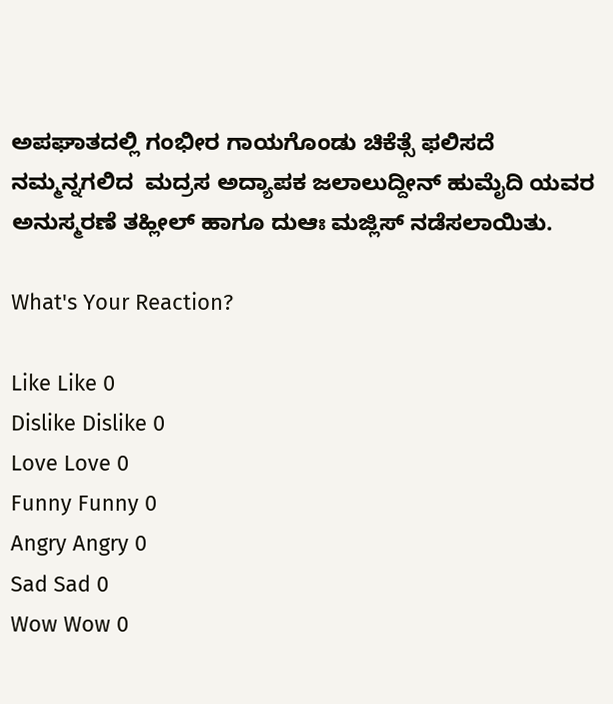ಅಪಘಾತದಲ್ಲಿ ಗಂಭೀರ ಗಾಯಗೊಂಡು ಚಿಕೆತ್ಸೆ ಫಲಿಸದೆ ನಮ್ಮನ್ನಗಲಿದ  ಮದ್ರಸ ಅದ್ಯಾಪಕ ಜಲಾಲುದ್ದೀನ್ ಹುಮೈದಿ ಯವರ ಅನುಸ್ಮರಣೆ ತಹ್ಲೀಲ್ ಹಾಗೂ ದುಆಃ ಮಜ್ಲಿಸ್ ನಡೆಸಲಾಯಿತು.

What's Your Reaction?

Like Like 0
Dislike Dislike 0
Love Love 0
Funny Funny 0
Angry Angry 0
Sad Sad 0
Wow Wow 0